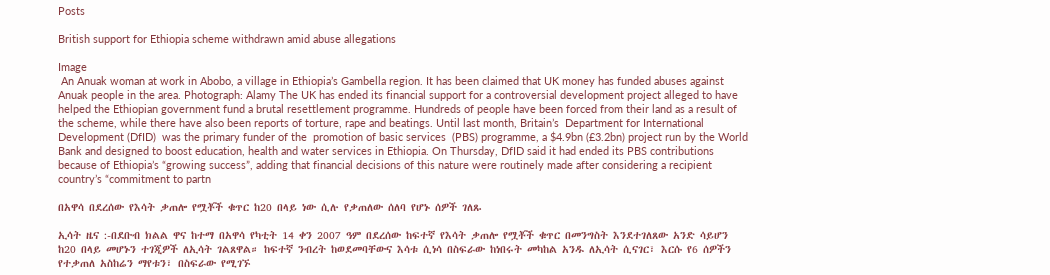Posts

British support for Ethiopia scheme withdrawn amid abuse allegations

Image
 An Anuak woman at work in Abobo, a village in Ethiopia’s Gambella region. It has been claimed that UK money has funded abuses against Anuak people in the area. Photograph: Alamy The UK has ended its financial support for a controversial development project alleged to have helped the Ethiopian government fund a brutal resettlement programme. Hundreds of people have been forced from their land as a result of the scheme, while there have also been reports of torture, rape and beatings. Until last month, Britain’s  Department for International Development (DfID)  was the primary funder of the  promotion of basic services  (PBS) programme, a $4.9bn (£3.2bn) project run by the World Bank and designed to boost education, health and water services in Ethiopia. On Thursday, DfID said it had ended its PBS contributions because of Ethiopia’s “growing success”, adding that financial decisions of this nature were routinely made after considering a recipient country’s “commitment to partn

በአዋሳ በደረሰው የእሳት ቃጠሎ የሟቾች ቁጥር ከ20 በላይ ነው ሲሉ የቃጠለው ሰለባ የሆኑ ሰዎች ገለጹ

ኢሳት ዜና :-በደቡብ ክልል ዋና ከተማ በአዋሳ የካቲት 14 ቀን 2007 ዓም በደረሰው ከፍተኛ የእሳት ቃጠሎ የሟቾች ቁጥር በመንግስት እንደተገለጸው አንድ ሳይሆን ከ20 በላይ መሆኑን ተገጂዎች ለኢሳት ገልጸዋል። ከፍተኛ ንብረት ከወደመባቸውና እሳቱ ሲነሳ በስፍራው ከነበሩት መካከል አንዱ ለኢሳት ሲናገር፣ እርሱ የ6 ሰዎችን የተቃጠለ አስከሬን ማየቱን፣ በስፍራው የሚገኙ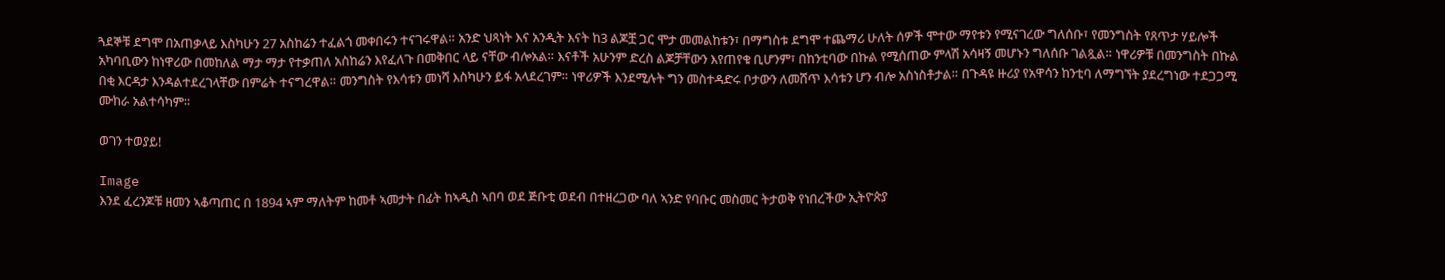ጓደኞቹ ደግሞ በአጠቃላይ እስካሁን 27 አስከሬን ተፈልጎ መቀበሩን ተናገሩዋል። አንድ ህጻነት እና አንዲት እናት ከ3 ልጆቿ ጋር ሞታ መመልከቱን፣ በማግስቱ ደግሞ ተጨማሪ ሁለት ሰዎች ሞተው ማየቱን የሚናገረው ግለሰቡ፣ የመንግስት የጸጥታ ሃይሎች አካባቢውን ከነዋሪው በመከለል ማታ ማታ የተቃጠለ አስከሬን እየፈለጉ በመቅበር ላይ ናቸው ብሎአል። እናቶች አሁንም ድረስ ልጆቻቸውን እየጠየቁ ቢሆንም፣ በከንቲባው በኩል የሚሰጠው ምላሽ አሳዛኝ መሆኑን ግለሰቡ ገልጿል። ነዋሪዎቹ በመንግስት በኩል በቂ እርዳታ እንዳልተደረገላቸው በምሬት ተናግረዋል። መንግስት የእሳቱን መነሻ እስካሁን ይፋ አላደረገም። ነዋሪዎች እንደሚሉት ግን መስተዳድሩ ቦታውን ለመሸጥ እሳቱን ሆን ብሎ አስነስቶታል። በጉዳዩ ዙሪያ የአዋሳን ከንቲባ ለማግኘት ያደረግነው ተደጋጋሚ ሙከራ አልተሳካም።

ወገን ተወያይ!

Image
እንደ ፈረንጆቹ ዘመን ኣቆጣጠር በ 1894 ኣም ማለትም ከመቶ ኣመታት በፊት ከኣዲስ ኣበባ ወደ ጅቡቲ ወደብ በተዘረጋው ባለ ኣንድ የባቡር መስመር ትታወቅ የነበረችው ኢትዮጵያ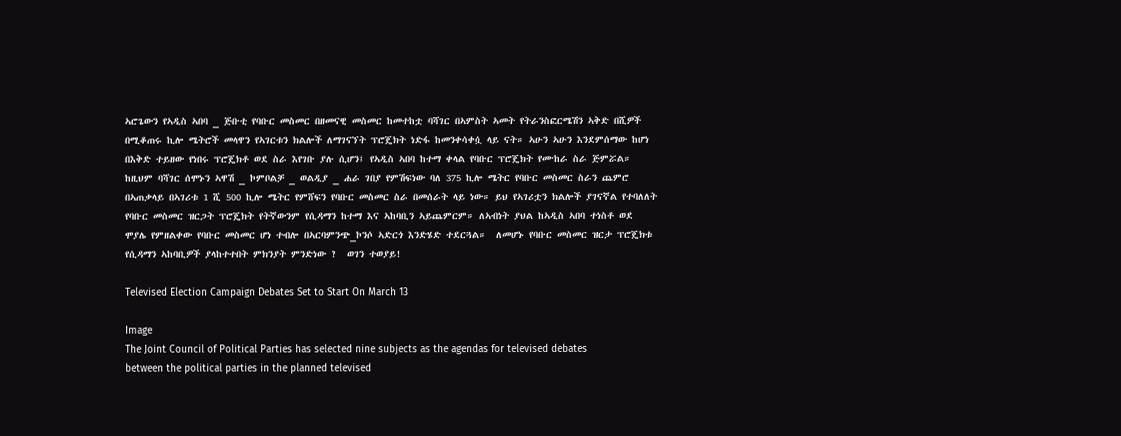ኣሮጌውን የኣዲስ ኣበባ _ ጅቡቲ የባቡር መስመር በዘመናዊ መስመር ከመተከቷ ባሻገር በኣምስት ኣመት የትራንስፎርሜሽን ኣቅድ በሺዎች በሚቆጠሩ ኪሎ ሜትሮች መላዋን የኣገርቱን ክልሎች ለማገናኘት ፕሮጄክት ነድፋ ከመንቀሳቀሷ ላይ ናት። ኣሁን ኣሁን እንደምሰማው ከሆነ በእቅድ ተይዘው የነበሩ ፕሮጄክቶ ወደ ስራ እየገቡ ያሉ ሲሆን፤ የኣዲስ ኣበባ ከተማ ቀላል የባቡር ፕሮጄክት የሙከራ ስራ ጅምሯል። ከዚህም ባሻገር ሰሞኑን ኣዋሽ _ ኮምቦልቻ _ ወልዲያ _ ሐራ ገበያ የምሽፍነው ባለ 375 ኪሎ ሜትር የባቡር መስመር ስራን ጨምሮ በኣጠቃላይ በኣገሪቱ 1 ሺ 500 ኪሎ ሜትር የምሸፍን የባቡር መስመር ስራ በመሰራት ላይ ነው። ይህ የኣገሪቷን ክልሎች ያገናኛል የተባለለት የባቡር መስመር ዝርጋት ፕሮጄክት የትኛውንም የሲዳማን ከተማ እና ኣከባቢን ኣይጨምርም። ለኣብነት ያህል ከኣዲስ ኣበባ ተነስቶ ወደ ሞያሌ የምዘልቀው የባቡር መስመር ሆነ ተብሎ በኣርባምንጭ_ኮንሶ ኣድርጎ እንድሄድ ተደርጓል።  ለመሆኑ የባቡር መስመር ዝርታ ፕሮጄክቱ የሲዳማን ኣከባቢዎች ያላከተተበት ምክንያት ምንድነው ?  ወገን ተወያይ!

Televised Election Campaign Debates Set to Start On March 13

Image
The Joint Council of Political Parties has selected nine subjects as the agendas for televised debates between the political parties in the planned televised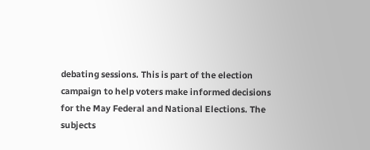debating sessions. This is part of the election campaign to help voters make informed decisions for the May Federal and National Elections. The subjects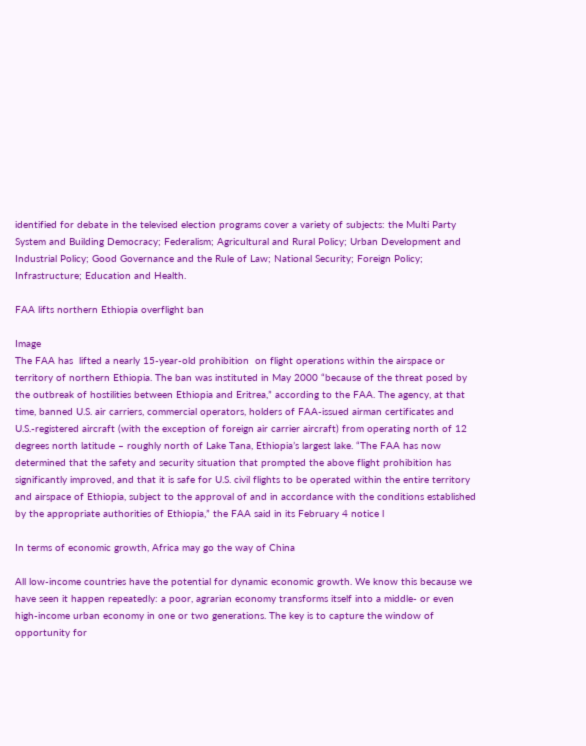identified for debate in the televised election programs cover a variety of subjects: the Multi Party System and Building Democracy; Federalism; Agricultural and Rural Policy; Urban Development and Industrial Policy; Good Governance and the Rule of Law; National Security; Foreign Policy; Infrastructure; Education and Health.

FAA lifts northern Ethiopia overflight ban

Image
The FAA has  lifted a nearly 15-year-old prohibition  on flight operations within the airspace or territory of northern Ethiopia. The ban was instituted in May 2000 “because of the threat posed by the outbreak of hostilities between Ethiopia and Eritrea,” according to the FAA. The agency, at that time, banned U.S. air carriers, commercial operators, holders of FAA-issued airman certificates and U.S.-registered aircraft (with the exception of foreign air carrier aircraft) from operating north of 12 degrees north latitude – roughly north of Lake Tana, Ethiopia’s largest lake. “The FAA has now determined that the safety and security situation that prompted the above flight prohibition has significantly improved, and that it is safe for U.S. civil flights to be operated within the entire territory and airspace of Ethiopia, subject to the approval of and in accordance with the conditions established by the appropriate authorities of Ethiopia,” the FAA said in its February 4 notice l

In terms of economic growth, Africa may go the way of China

All low-income countries have the potential for dynamic economic growth. We know this because we have seen it happen repeatedly: a poor, agrarian economy transforms itself into a middle- or even high-income urban economy in one or two generations. The key is to capture the window of opportunity for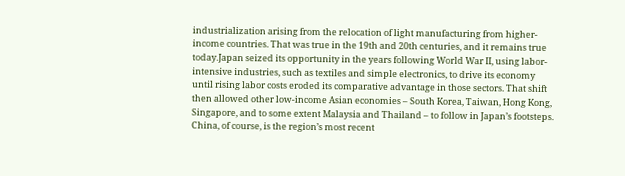industrialization arising from the relocation of light manufacturing from higher-income countries. That was true in the 19th and 20th centuries, and it remains true today.Japan seized its opportunity in the years following World War II, using labor-intensive industries, such as textiles and simple electronics, to drive its economy until rising labor costs eroded its comparative advantage in those sectors. That shift then allowed other low-income Asian economies – South Korea, Taiwan, Hong Kong, Singapore, and to some extent Malaysia and Thailand – to follow in Japan’s footsteps. China, of course, is the region’s most recent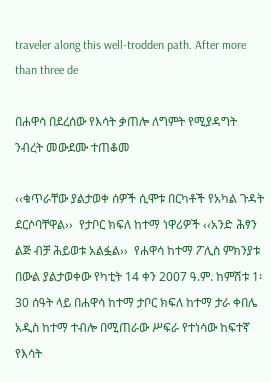traveler along this well-trodden path. After more than three de

በሐዋሳ በደረሰው የእሳት ቃጠሎ ለግምት የሚያዳግት ንብረት መውደሙ ተጠቆመ

‹‹ቁጥራቸው ያልታወቀ ሰዎች ሲሞቱ በርካቶች የአካል ጉዳት ደርሶባቸዋል››  የታቦር ክፍለ ከተማ ነዋሪዎች ‹‹አንድ ሕፃን ልጅ ብቻ ሕይወቱ አልፏል››  የሐዋሳ ከተማ ፖሊስ ምክንያቱ በውል ያልታወቀው የካቲት 14 ቀን 2007 ዓ.ም. ከምሽቱ 1፡30 ሰዓት ላይ በሐዋሳ ከተማ ታቦር ክፍለ ከተማ ታራ ቀበሌ አዲስ ከተማ ተብሎ በሚጠራው ሥፍራ የተነሳው ከፍተኛ የእሳት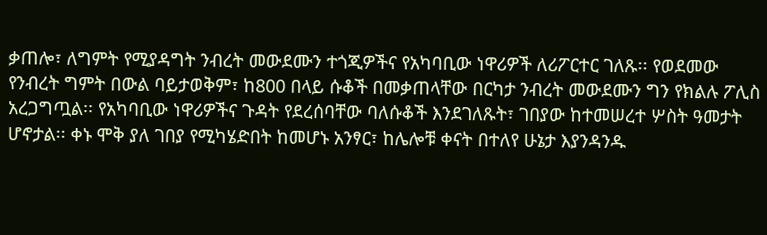ቃጠሎ፣ ለግምት የሚያዳግት ንብረት መውደሙን ተጎጂዎችና የአካባቢው ነዋሪዎች ለሪፖርተር ገለጹ፡፡ የወደመው የንብረት ግምት በውል ባይታወቅም፣ ከ800 በላይ ሱቆች በመቃጠላቸው በርካታ ንብረት መውደሙን ግን የክልሉ ፖሊስ አረጋግጧል፡፡ የአካባቢው ነዋሪዎችና ጉዳት የደረሰባቸው ባለሱቆች እንደገለጹት፣ ገበያው ከተመሠረተ ሦስት ዓመታት ሆኖታል፡፡ ቀኑ ሞቅ ያለ ገበያ የሚካሄድበት ከመሆኑ አንፃር፣ ከሌሎቹ ቀናት በተለየ ሁኔታ እያንዳንዱ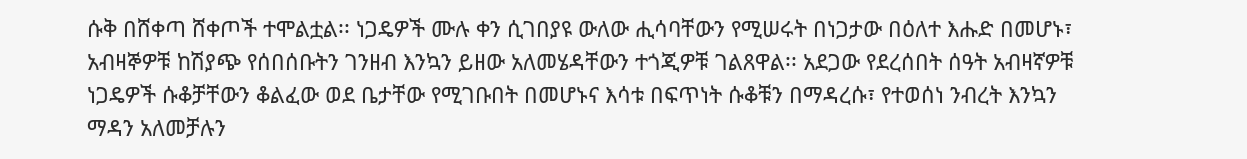ሱቅ በሸቀጣ ሸቀጦች ተሞልቷል፡፡ ነጋዴዎች ሙሉ ቀን ሲገበያዩ ውለው ሒሳባቸውን የሚሠሩት በነጋታው በዕለተ እሑድ በመሆኑ፣ አብዛኞዎቹ ከሽያጭ የሰበሰቡትን ገንዘብ እንኳን ይዘው አለመሄዳቸውን ተጎጂዎቹ ገልጸዋል፡፡ አደጋው የደረሰበት ሰዓት አብዛኛዎቹ ነጋዴዎች ሱቆቻቸውን ቆልፈው ወደ ቤታቸው የሚገቡበት በመሆኑና እሳቱ በፍጥነት ሱቆቹን በማዳረሱ፣ የተወሰነ ንብረት እንኳን ማዳን አለመቻሉን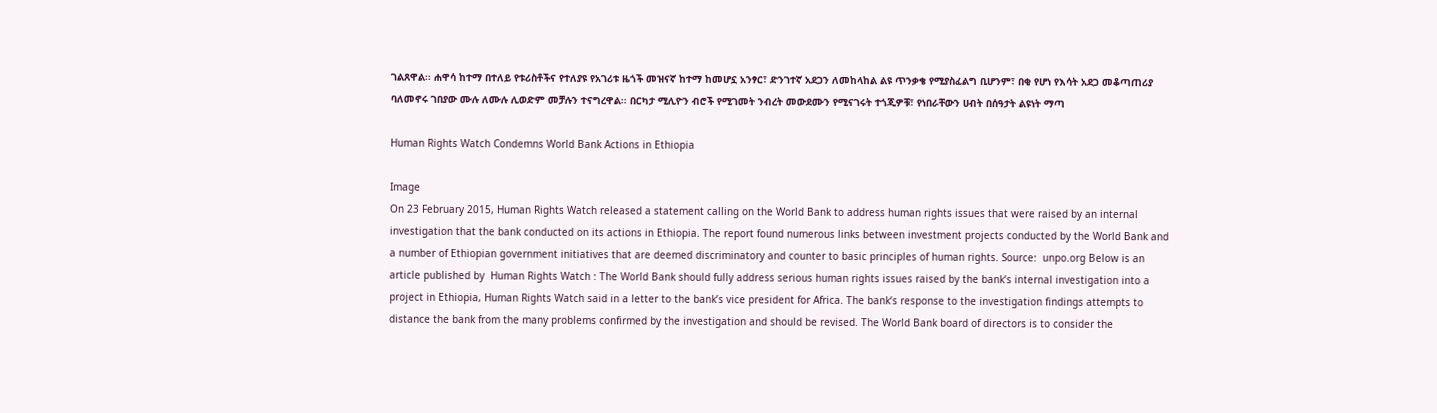ገልጸዋል፡፡ ሐዋሳ ከተማ በተለይ የቱሪስቶችና የተለያዩ የአገሪቱ ዜጎች መዝናኛ ከተማ ከመሆኗ አንፃር፣ ድንገተኛ አደጋን ለመከላከል ልዩ ጥንቃቄ የሚያስፈልግ ቢሆንም፣ በቂ የሆነ የእሳት አደጋ መቆጣጠሪያ ባለመኖሩ ገበያው ሙሉ ለሙሉ ሊወድም መቻሉን ተናግረዋል፡፡ በርካታ ሚሊዮን ብሮች የሚገመት ንብረት መውደሙን የሚናገሩት ተጎጂዎቹ፣ የነበራቸውን ሀብት በሰዓታት ልዩነት ማጣ

Human Rights Watch Condemns World Bank Actions in Ethiopia

Image
On 23 February 2015, Human Rights Watch released a statement calling on the World Bank to address human rights issues that were raised by an internal investigation that the bank conducted on its actions in Ethiopia. The report found numerous links between investment projects conducted by the World Bank and a number of Ethiopian government initiatives that are deemed discriminatory and counter to basic principles of human rights. Source:  unpo.org Below is an article published by  Human Rights Watch : The World Bank should fully address serious human rights issues raised by the bank’s internal investigation into a project in Ethiopia, Human Rights Watch said in a letter to the bank’s vice president for Africa. The bank’s response to the investigation findings attempts to distance the bank from the many problems confirmed by the investigation and should be revised. The World Bank board of directors is to consider the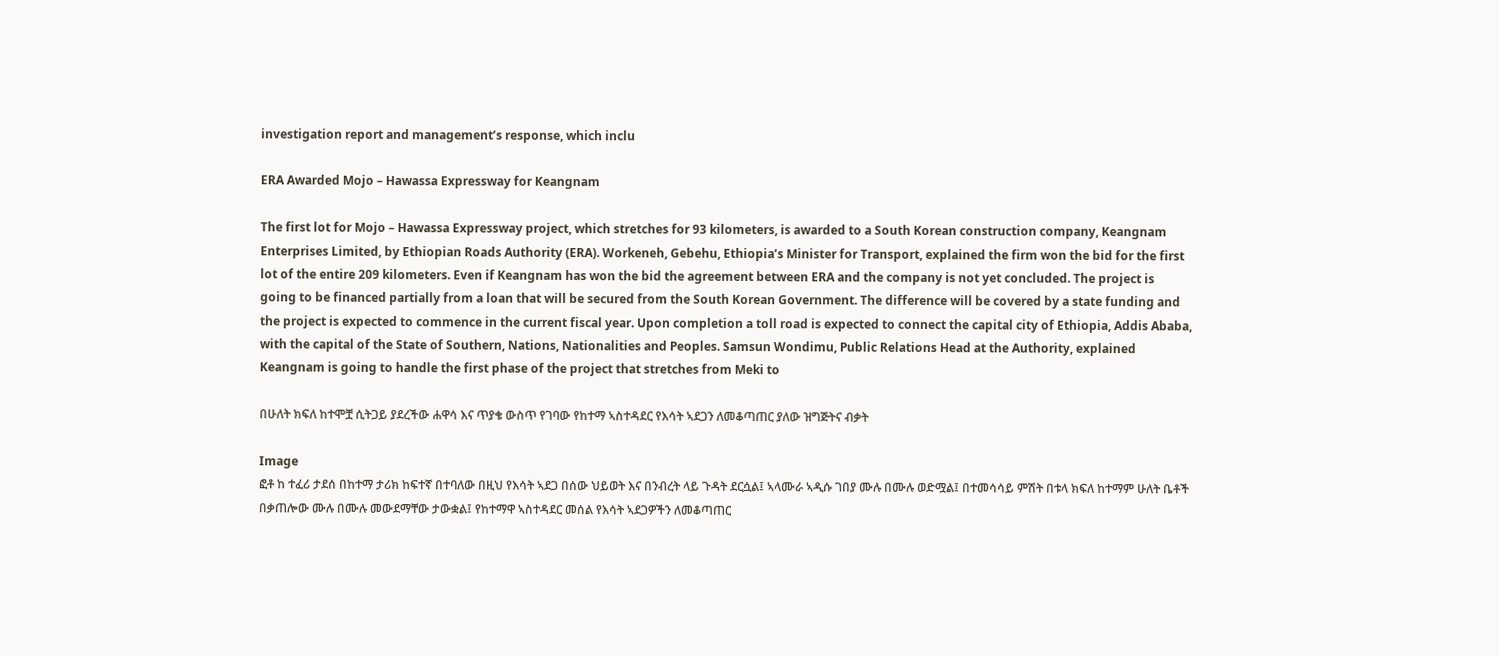investigation report and management’s response, which inclu

ERA Awarded Mojo – Hawassa Expressway for Keangnam

The first lot for Mojo – Hawassa Expressway project, which stretches for 93 kilometers, is awarded to a South Korean construction company, Keangnam Enterprises Limited, by Ethiopian Roads Authority (ERA). Workeneh, Gebehu, Ethiopia’s Minister for Transport, explained the firm won the bid for the first lot of the entire 209 kilometers. Even if Keangnam has won the bid the agreement between ERA and the company is not yet concluded. The project is going to be financed partially from a loan that will be secured from the South Korean Government. The difference will be covered by a state funding and the project is expected to commence in the current fiscal year. Upon completion a toll road is expected to connect the capital city of Ethiopia, Addis Ababa, with the capital of the State of Southern, Nations, Nationalities and Peoples. Samsun Wondimu, Public Relations Head at the Authority, explained Keangnam is going to handle the first phase of the project that stretches from Meki to

በሁለት ክፍለ ከተሞቿ ሲትጋይ ያደረችው ሐዋሳ እና ጥያቄ ውስጥ የገባው የከተማ ኣስተዳደር የእሳት ኣደጋን ለመቆጣጠር ያለው ዝግጅትና ብቃት

Image
ፎቶ ከ ተፈሪ ታደሰ በከተማ ታሪክ ከፍተኛ በተባለው በዚህ የእሳት ኣደጋ በሰው ህይወት እና በንብረት ላይ ጉዳት ደርሷል፤ ኣላሙራ ኣዲሱ ገበያ ሙሉ በሙሉ ወድሟል፤ በተመሳሳይ ምሽት በቱላ ክፍለ ከተማም ሁለት ቤቶች በቃጠሎው ሙሉ በሙሉ መውደማቸው ታውቋል፤ የከተማዋ ኣስተዳደር መሰል የእሳት ኣደጋዎችን ለመቆጣጠር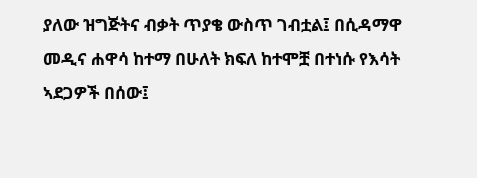ያለው ዝግጅትና ብቃት ጥያቄ ውስጥ ገብቷል፤ በሲዳማዋ መዲና ሐዋሳ ከተማ በሁለት ክፍለ ከተሞቿ በተነሱ የእሳት ኣደጋዎች በሰው፤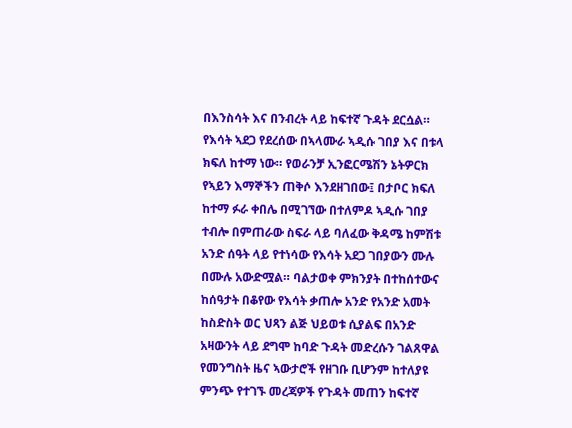በእንስሳት እና በንብረት ላይ ከፍተኛ ጉዳት ደርሷል። የእሳት ኣደጋ የደረሰው በኣላሙራ ኣዲሱ ገበያ እና በቱላ ክፍለ ከተማ ነው። የወራንቻ ኢንፎርሜሽን ኔትዎርክ የኣይን እማኞችን ጠቅሶ እንደዘገበው፤ በታቦር ክፍለ ከተማ ፉራ ቀበሌ በሚገኘው በተለምዶ ኣዲሱ ገበያ ተብሎ በምጠራው ስፍራ ላይ ባለፈው ቅዳሜ ከምሽቱ አንድ ሰዓት ላይ የተነሳው የእሳት አደጋ ገበያውን ሙሉ በሙሉ አውድሟል። ባልታወቀ ምክንያት በተከሰተውና ከሰዓታት በቆየው የእሳት ቃጠሎ አንድ የአንድ አመት ከስድስት ወር ህጻን ልጅ ህይወቱ ሲያልፍ በአንድ አዛውንት ላይ ደግሞ ከባድ ጉዳት መድረሱን ገልጸዋል የመንግስት ዜና ኣውታሮች የዘገቡ ቢሆንም ከተለያዩ ምንጭ የተገኙ መረጃዎች የጉዳት መጠን ከፍተኛ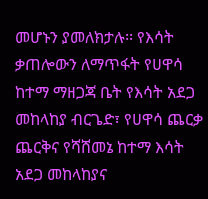መሆኑን ያመለክታሉ፡፡ የእሳት ቃጠሎውን ለማጥፋት የሀዋሳ ከተማ ማዘጋጃ ቤት የእሳት አደጋ መከላከያ ብርጌድ፣ የሀዋሳ ጨርቃ ጨርቅና የሻሸመኔ ከተማ እሳት አደጋ መከላከያና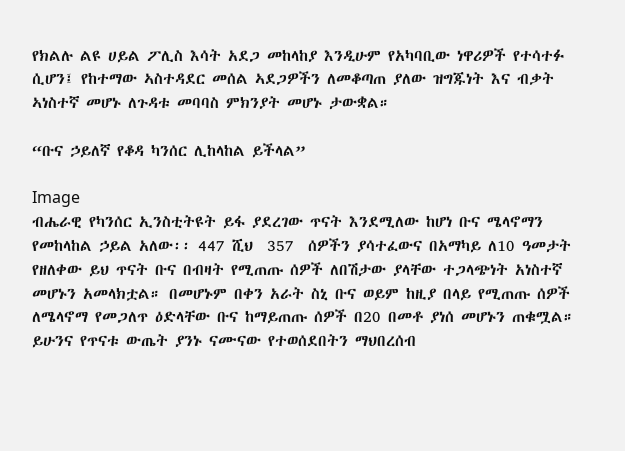የክልሉ ልዩ ሀይል ፖሊስ እሳት አደጋ መከላከያ እንዲሁም የአካባቢው ነዋሪዎች የተሳተፉ ሲሆን፤ የከተማው ኣስተዳደር መሰል ኣደጋዎችን ለመቆጣጠ ያለው ዝግጁነት እና ብቃት ኣነስተኛ መሆኑ ለጉዳቱ መባባስ ምክንያት መሆኑ ታውቋል።

“ቡና ኃይለኛ የቆዳ ካንሰር ሊከላከል ይችላል”

Image
ብሔራዊ የካንሰር ኢንስቲትዩት ይፋ ያደረገው ጥናት እንደሚለው ከሆነ ቡና ሜላኖማን የመከላከል ኃይል አለው፡፡ 447 ሺህ  357  ሰዎችን ያሳተፈውና በአማካይ ለ10 ዓመታት የዘለቀው ይህ ጥናት ቡና በብዛት የሚጠጡ ሰዎች ለበሽታው ያላቸው ተጋላጭነት አነስተኛ መሆኑን አመላክቷል። በመሆኑም በቀን አራት ስኒ ቡና ወይም ከዚያ በላይ የሚጠጡ ሰዎች ለሜላኖማ የመጋለጥ ዕድላቸው ቡና ከማይጠጡ ሰዎች በ20 በመቶ ያነሰ መሆኑን ጠቁሟል። ይሁንና የጥናቱ ውጤት ያንኑ ናሙናው የተወሰደበትን ማህበረሰብ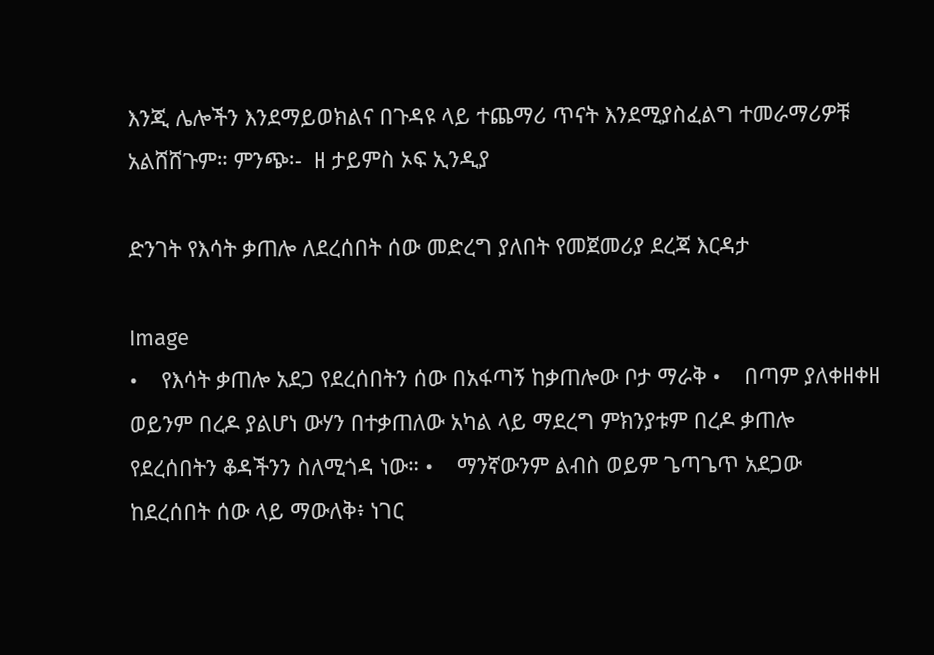እንጂ ሌሎችን እንደማይወክልና በጉዳዩ ላይ ተጨማሪ ጥናት እንደሚያስፈልግ ተመራማሪዎቹ አልሸሸጉም። ምንጭ፡-  ዘ ታይምስ ኦፍ ኢንዲያ

ድንገት የእሳት ቃጠሎ ለደረሰበት ሰው መድረግ ያለበት የመጀመሪያ ደረጃ እርዳታ

Image
•    የእሳት ቃጠሎ አደጋ የደረሰበትን ሰው በአፋጣኝ ከቃጠሎው ቦታ ማራቅ •    በጣም ያለቀዘቀዘ ወይንም በረዶ ያልሆነ ውሃን በተቃጠለው አካል ላይ ማደረግ ምክንያቱም በረዶ ቃጠሎ የደረሰበትን ቆዳችንን ስለሚጎዳ ነው። •    ማንኛውንም ልብስ ወይም ጌጣጌጥ አደጋው ከደረሰበት ሰው ላይ ማውለቅ፥ ነገር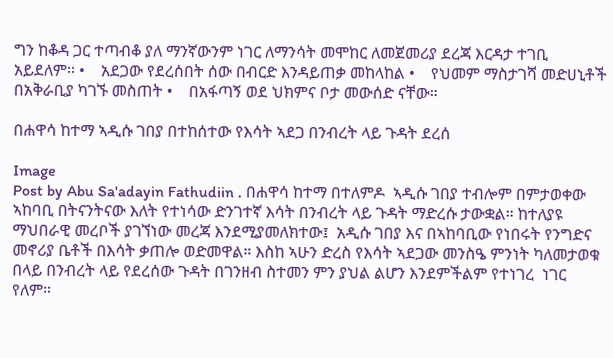ግን ከቆዳ ጋር ተጣብቆ ያለ ማንኛውንም ነገር ለማንሳት መሞከር ለመጀመሪያ ደረጃ እርዳታ ተገቢ አይደለም፡፡ •    አደጋው የደረሰበት ሰው በብርድ እንዳይጠቃ መከላከል •    የህመም ማስታገሻ መድሀኒቶች በአቅራቢያ ካገኙ መስጠት •    በአፋጣኝ ወደ ህክምና ቦታ መውሰድ ናቸው።

በሐዋሳ ከተማ ኣዲሱ ገበያ በተከሰተው የእሳት ኣደጋ በንብረት ላይ ጉዳት ደረሰ

Image
Post by Abu Sa'adayin Fathudiin . በሐዋሳ ከተማ በተለምዶ  ኣዲሱ ገበያ ተብሎም በምታወቀው ኣከባቢ በትናንትናው እለት የተነሳው ድንገተኛ እሳት በንብረት ላይ ጉዳት ማድረሱ ታውቋል። ከተለያዩ ማህበራዊ መረቦች ያገኘነው መረጃ እንደሚያመለክተው፤  አዲሱ ገበያ እና በኣከባቢው የነበሩት የንግድና መኖሪያ ቤቶች በእሳት ቃጠሎ ወድመዋል። እስከ ኣሁን ድረስ የእሳት ኣደጋው መንስዔ ምንነት ካለመታወቁ በላይ በንብረት ላይ የደረሰው ጉዳት በገንዘብ ስተመን ምን ያህል ልሆን እንደምችልም የተነገረ  ነገር የለም።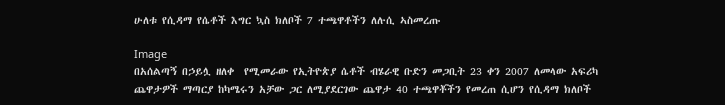ሁለቱ የሲዳማ የሴቶች እግር ኳስ ክለቦች 7 ተጫዋቶችን ለሉሲ ኣስመረጡ

Image
በአሰልጣኝ በኃይሏ ዘለቀ  የሚመራው የኢትዮጵያ ሴቶች ብሄራዊ ቡድን መጋቢት 23 ቀን 2007 ለመላው አፍሪካ ጨዋታዎች ማጣርያ ከካሜሩን አቻው ጋር ለሚያደርገው ጨዋታ 40 ተጫዋቾችን የመረጠ ሲሆን የሲዳማ ክለቦች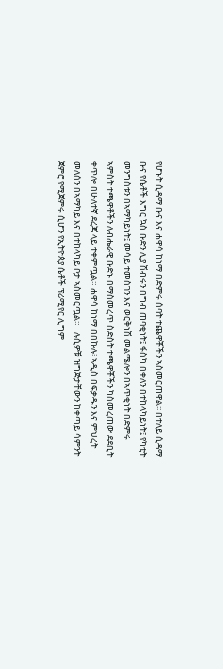የሆኑት ሲዳማ ቡና እና ሐዋሳ ከነማ በድምሩ ሰባት ተጨዋቾችን ኣስመርጠዋል፡፡ በተለይ ሲዳማ ቡና የሴቶች እግር ኳስ ቡድን ሊያ ሽብሩን በግብ ጠባቂነት፤ ፋስካ በቀለን በተከላካይነት፤ የካቲት መንግስቱን በኣማካይነት፤ መሳይ ተመስገን እና ወርቅነሽ መልሜሎን በኣጥቂነት በድምሩ ኣምስት ተጫዋቶችን ለብሔራዊ ቡድኑ በማስመረጥ ስድስት ተጫዋቾችን ካስመረጠው ደደቢት ቀጥሎ በሁለተኛ ደረጃ ላይ ተቀምጧል። ሐዋሳ ከነማ በበኩሉ፧ ኣዲስ በፍቃዱን እና ምህረት መለሰን በኣማካይ እና በተከላካይ ቦታ ኣስመርጧል።   ሉሲዎቹ ዝግጅታቸውን ከቀጣይ ሳምንት ጀምሮ የሚጀምሩ ሲሆን የኢትዮጰያ ሴቶች ፕሪሚየር ሊግም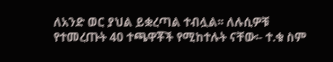ለአንድ ወር ያህል ይቋረጣል ተብሏል፡፡ ለሉሲዎቹ የተመረጡት 40 ተጫዋቾች የሚከተሉት ናቸው፡- ተ.ቁ ስም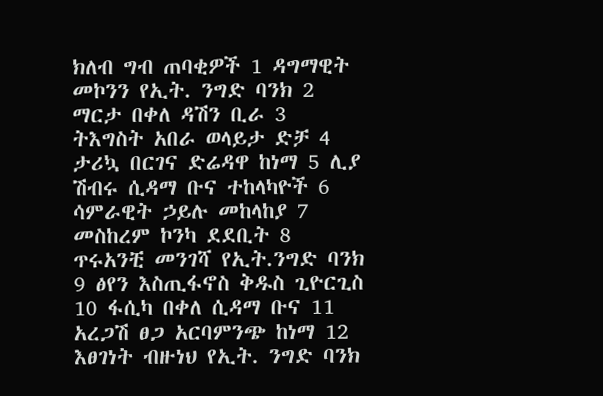ክለብ ግብ ጠባቂዎች 1 ዳግማዊት መኮንን የኢት. ንግድ ባንክ 2 ማርታ በቀለ ዳሽን ቢራ 3 ትእግስት አበራ ወላይታ ድቻ 4 ታሪኳ በርገና ድሬዳዋ ከነማ 5 ሊያ ሽብሩ ሲዳማ ቡና ተከላካዮች 6 ሳምራዊት ኃይሉ መከላከያ 7 መስከረም ኮንካ ደደቢት 8 ጥሩአንቺ መንገሻ የኢት.ንግድ ባንክ 9 ፅየን እስጢፋኖስ ቅዱስ ጊዮርጊስ 10 ፋሲካ በቀለ ሲዳማ ቡና 11 አረጋሽ ፀጋ አርባምንጭ ከነማ 12 እፀገነት ብዙነህ የኢት. ንግድ ባንክ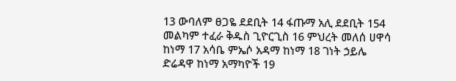13 ውባለም ፀጋዬ ደደቢት 14 ፋጡማ አሊ ደደቢት 154 መልካም ተፈራ ቅዱስ ጊዮርጊስ 16 ምህረት መለሰ ሀዋሳ ከነማ 17 አሳቤ ምኤሶ አዳማ ከነማ 18 ገነት ኃይሌ ድሬዳዋ ከነማ አማካዮች 19